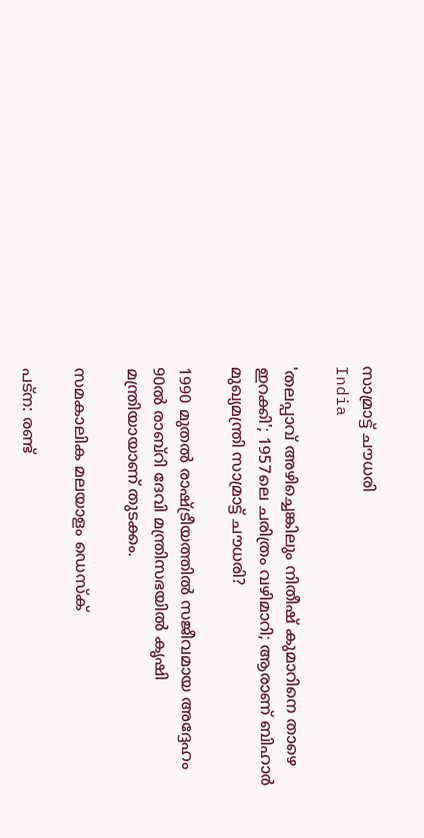സാമ്രാട്ട് ചൗധരി
India

'തലപ്പാവ് അഴിച്ചെങ്കിലും നിതീഷ് കുമാറിനെ താഴെ ഇറക്കി'; 1957ലെ ചരിത്രം വഴിമാറി; ആരാണ് ബിഹാര്‍ മുഖ്യമന്ത്രി സാമ്രാട്ട് ചൗധരി?

1990 മുതല്‍ രാഷ്ട്രീയത്തില്‍ സജീവമായ അദ്ദേഹം 90ല്‍ രാബ്‌റി ദേവി മന്ത്രിസഭയില്‍ കൃഷി മന്ത്രിയായാണ് തുടക്കം.

സമകാലിക മലയാളം ഡെസ്ക്

പട്‌ന: രണ്ട്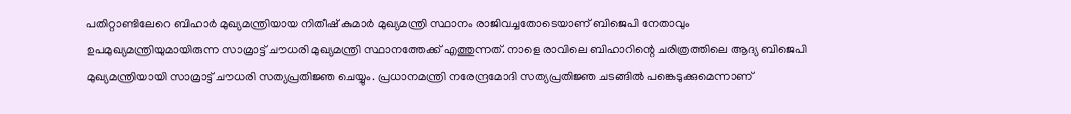പതിറ്റാണ്ടിലേറെ ബിഹാര്‍ മുഖ്യമന്ത്രിയായ നിതീഷ് കുമാര്‍ മുഖ്യമന്ത്രി സ്ഥാനം രാജിവച്ചതോടെയാണ് ബിജെപി നേതാവും ഉപമുഖ്യമന്ത്രിയുമായിരുന്ന സാമ്രാട്ട് ചൗധരി മുഖ്യമന്ത്രി സ്ഥാനത്തേക്ക് എത്തുന്നത്. നാളെ രാവിലെ ബിഹാറിന്റെ ചരിത്രത്തിലെ ആദ്യ ബിജെപി മുഖ്യമന്ത്രിയായി സാമ്രാട്ട് ചൗധരി സത്യപ്രതിജ്ഞ ചെയ്യും. പ്രധാനമന്ത്രി നരേന്ദ്രമോദി സത്യപ്രതിജ്ഞ ചടങ്ങില്‍ പങ്കെടുക്കുമെന്നാണ്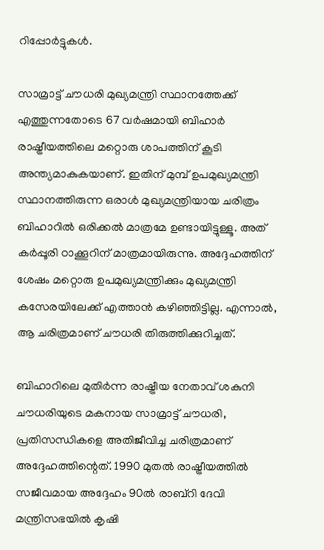റിപ്പോര്‍ട്ടുകള്‍.

സാമ്രാട്ട് ചൗധരി മുഖ്യമന്ത്രി സ്ഥാനത്തേക്ക് എത്തുന്നതോടെ 67 വര്‍ഷമായി ബിഹാര്‍ രാഷ്ട്രീയത്തിലെ മറ്റൊരു ശാപത്തിന് കൂടി അന്ത്യമാകുകയാണ്. ഇതിന് മുമ്പ് ഉപമുഖ്യമന്ത്രി സ്ഥാനത്തിരുന്ന ഒരാള്‍ മുഖ്യമന്ത്രിയായ ചരിത്രം ബിഹാറില്‍ ഒരിക്കല്‍ മാത്രമേ ഉണ്ടായിട്ടുള്ളൂ. അത് കര്‍പ്പൂരി ഠാക്കൂറിന് മാത്രമായിരുന്നു. അദ്ദേഹത്തിന് ശേഷം മറ്റൊരു ഉപമുഖ്യമന്ത്രിക്കും മുഖ്യമന്ത്രി കസേരയിലേക്ക് എത്താന്‍ കഴിഞ്ഞിട്ടില്ല. എന്നാല്‍, ആ ചരിത്രമാണ് ചൗധരി തിരുത്തിക്കുറിച്ചത്.

ബിഹാറിലെ മുതിര്‍ന്ന രാഷ്ട്രീയ നേതാവ് ശകുനി ചൗധരിയുടെ മകനായ സാമ്രാട്ട് ചൗധരി, പ്രതിസന്ധികളെ അതിജീവിച്ച ചരിത്രമാണ് അദ്ദേഹത്തിന്റെത്. 1990 മുതല്‍ രാഷ്ട്രീയത്തില്‍ സജീവമായ അദ്ദേഹം 90ല്‍ രാബ്‌റി ദേവി മന്ത്രിസഭയില്‍ കൃഷി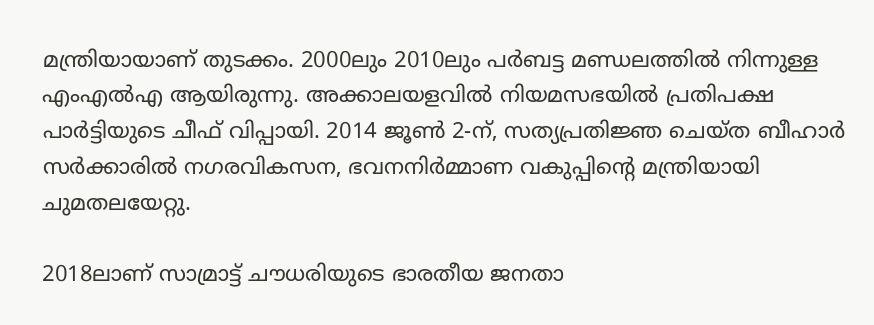മന്ത്രിയായാണ് തുടക്കം. 2000ലും 2010ലും പര്‍ബട്ട മണ്ഡലത്തില്‍ നിന്നുള്ള എംഎല്‍എ ആയിരുന്നു. അക്കാലയളവില്‍ നിയമസഭയില്‍ പ്രതിപക്ഷ പാര്‍ട്ടിയുടെ ചീഫ് വിപ്പായി. 2014 ജൂണ്‍ 2-ന്, സത്യപ്രതിജ്ഞ ചെയ്ത ബീഹാര്‍ സര്‍ക്കാരില്‍ നഗരവികസന, ഭവനനിര്‍മ്മാണ വകുപ്പിന്റെ മന്ത്രിയായി ചുമതലയേറ്റു.

2018ലാണ് സാമ്രാട്ട് ചൗധരിയുടെ ഭാരതീയ ജനതാ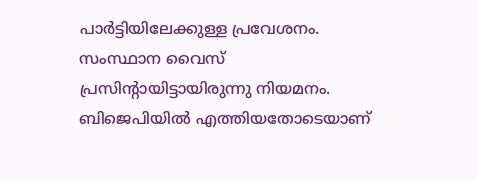പാര്‍ട്ടിയിലേക്കുള്ള പ്രവേശനം. സംസ്ഥാന വൈസ് പ്രസിന്റായിട്ടായിരുന്നു നിയമനം. ബിജെപിയില്‍ എത്തിയതോടെയാണ്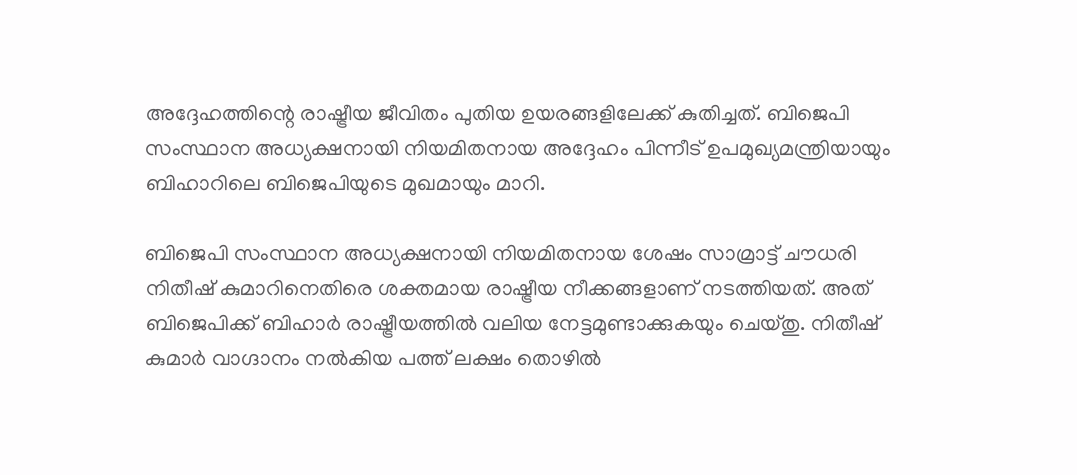അദ്ദേഹത്തിന്റെ രാഷ്ട്രീയ ജീവിതം പുതിയ ഉയരങ്ങളിലേക്ക് കുതിച്ചത്. ബിജെപി സംസ്ഥാന അധ്യക്ഷനായി നിയമിതനായ അദ്ദേഹം പിന്നീട് ഉപമുഖ്യമന്ത്രിയായും ബിഹാറിലെ ബിജെപിയുടെ മുഖമായും മാറി.

ബിജെപി സംസ്ഥാന അധ്യക്ഷനായി നിയമിതനായ ശേഷം സാമ്രാട്ട് ചൗധരി നിതീഷ് കുമാറിനെതിരെ ശക്തമായ രാഷ്ട്രീയ നീക്കങ്ങളാണ് നടത്തിയത്. അത് ബിജെപിക്ക് ബിഹാര്‍ രാഷ്ട്രീയത്തില്‍ വലിയ നേട്ടമുണ്ടാക്കുകയും ചെയ്തു. നിതീഷ് കുമാര്‍ വാഗ്ദാനം നല്‍കിയ പത്ത് ലക്ഷം തൊഴില്‍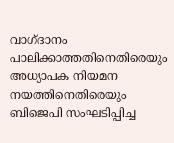വാഗ്ദാനം പാലിക്കാത്തതിനെതിരെയും അധ്യാപക നിയമന നയത്തിനെതിരെയും ബിജെപി സംഘടിപ്പിച്ച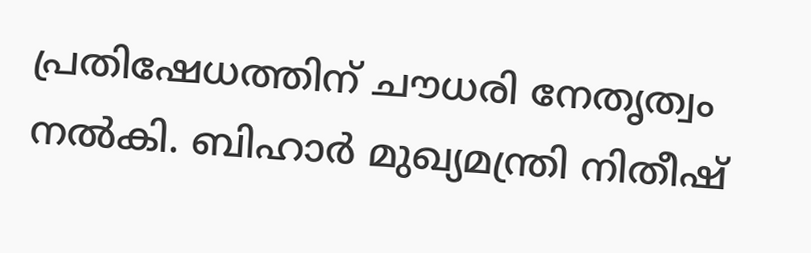പ്രതിഷേധത്തിന് ചൗധരി നേതൃത്വം നല്‍കി. ബിഹാര്‍ മുഖ്യമന്ത്രി നിതീഷ്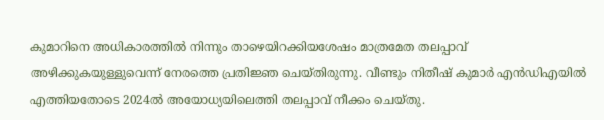കുമാറിനെ അധികാരത്തില്‍ നിന്നും താഴെയിറക്കിയശേഷം മാത്രമേത തലപ്പാവ് അഴിക്കുകയുള്ളുവെന്ന് നേരത്തെ പ്രതിജ്ഞ ചെയ്തിരുന്നു. വീണ്ടും നിതീഷ് കുമാര്‍ എന്‍ഡിഎയില്‍ എത്തിയതോടെ 2024ല്‍ അയോധ്യയിലെത്തി തലപ്പാവ് നീക്കം ചെയ്തു.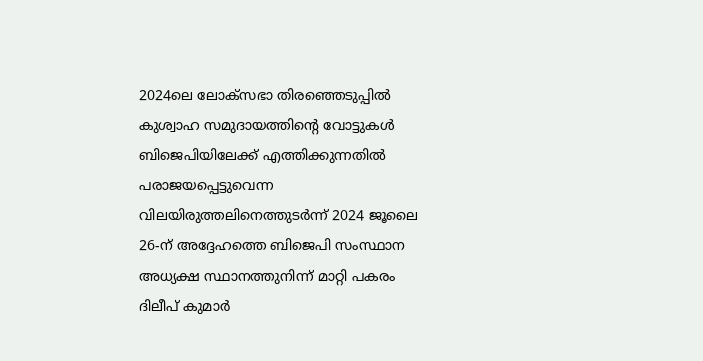2024ലെ ലോക്സഭാ തിരഞ്ഞെടുപ്പില്‍ കുശ്വാഹ സമുദായത്തിന്റെ വോട്ടുകള്‍ ബിജെപിയിലേക്ക് എത്തിക്കുന്നതില്‍ പരാജയപ്പെട്ടുവെന്ന വിലയിരുത്തലിനെത്തുടര്‍ന്ന് 2024 ജൂലൈ 26-ന് അദ്ദേഹത്തെ ബിജെപി സംസ്ഥാന അധ്യക്ഷ സ്ഥാനത്തുനിന്ന് മാറ്റി പകരം ദിലീപ് കുമാര്‍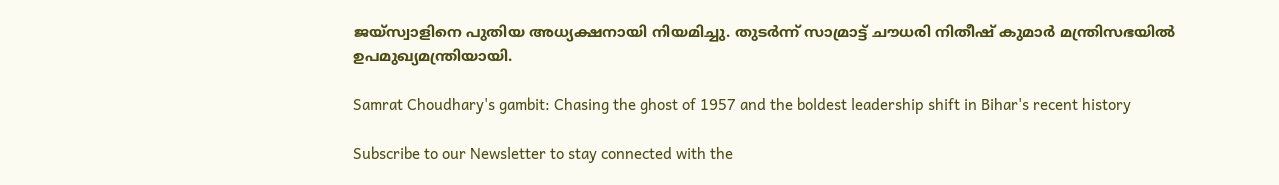ജയ്സ്വാളിനെ പുതിയ അധ്യക്ഷനായി നിയമിച്ചു. തുടര്‍ന്ന് സാമ്രാട്ട് ചൗധരി നിതീഷ് കുമാര്‍ മന്ത്രിസഭയില്‍ ഉപമുഖ്യമന്ത്രിയായി.

Samrat Choudhary's gambit: Chasing the ghost of 1957 and the boldest leadership shift in Bihar's recent history

Subscribe to our Newsletter to stay connected with the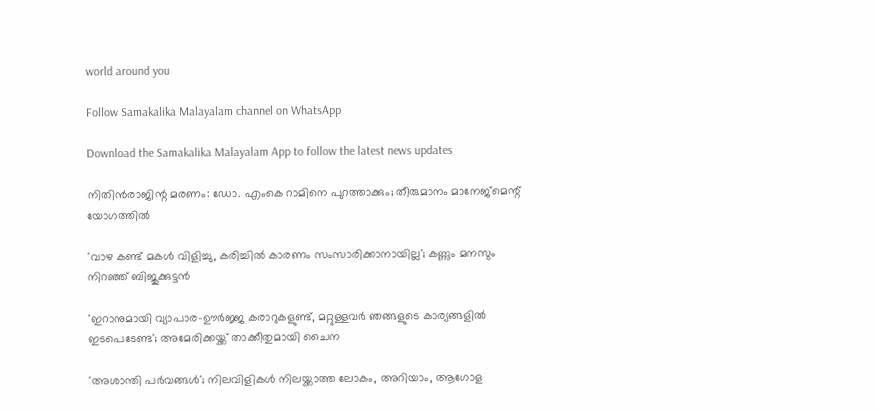world around you

Follow Samakalika Malayalam channel on WhatsApp

Download the Samakalika Malayalam App to follow the latest news updates

നിതിന്‍രാജിന്റ മരണം: ഡോ. എംകെ റാമിനെ പുറത്താക്കും; തീരുമാനം മാനേജ്‌മെന്റ് യോഗത്തില്‍

'വാഴ കണ്ട് മകള്‍ വിളിച്ചു, കരിച്ചില്‍ കാരണം സംസാരിക്കാനായില്ല'; കണ്ണും മനസും നിറഞ്ഞ് ബിജുക്കുട്ടന്‍

'ഇറാനുമായി വ്യാപാര-ഊര്‍ജ്ജ കരാറുകളുണ്ട്, മറ്റുള്ളവര്‍ ഞങ്ങളുടെ കാര്യങ്ങളില്‍ ഇടപെടേണ്ട'; അമേരിക്കയ്ക്ക് താക്കീതുമായി ചൈന

'അശാന്തി പര്‍വങ്ങള്‍'; നിലവിളികള്‍ നിലയ്ക്കാത്ത ലോകം, അറിയാം, ആഗോള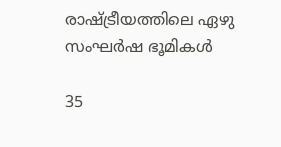രാഷ്ട്രീയത്തിലെ ഏഴു സംഘര്‍ഷ ഭൂമികള്‍

35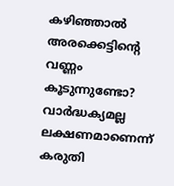കഴിഞ്ഞാൽ അരക്കെട്ടിന്റെ വണ്ണം കൂടുന്നുണ്ടോ? വാർദ്ധക്യമല്ല ലക്ഷണമാണെന്ന് കരുതി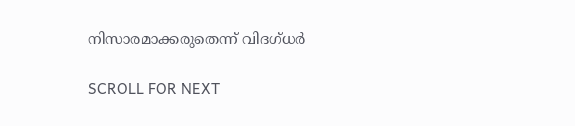നിസാരമാക്കരുതെന്ന് വിദഗ്ധർ

SCROLL FOR NEXT